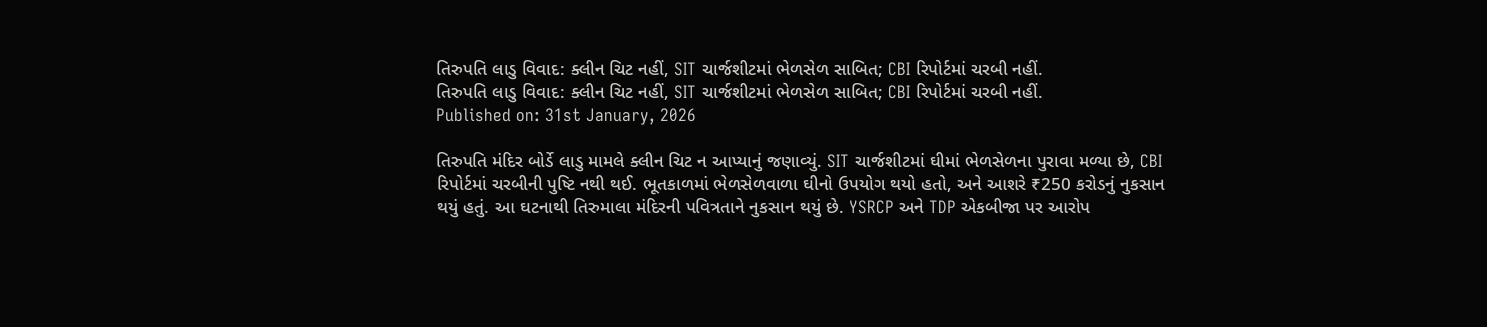તિરુપતિ લાડુ વિવાદ: ક્લીન ચિટ નહીં, SIT ચાર્જશીટમાં ભેળસેળ સાબિત; CBI રિપોર્ટમાં ચરબી નહીં.
તિરુપતિ લાડુ વિવાદ: ક્લીન ચિટ નહીં, SIT ચાર્જશીટમાં ભેળસેળ સાબિત; CBI રિપોર્ટમાં ચરબી નહીં.
Published on: 31st January, 2026

તિરુપતિ મંદિર બોર્ડે લાડુ મામલે ક્લીન ચિટ ન આપ્યાનું જણાવ્યું. SIT ચાર્જશીટમાં ઘીમાં ભેળસેળના પુરાવા મળ્યા છે, CBI રિપોર્ટમાં ચરબીની પુષ્ટિ નથી થઈ. ભૂતકાળમાં ભેળસેળવાળા ઘીનો ઉપયોગ થયો હતો, અને આશરે ₹250 કરોડનું નુકસાન થયું હતું. આ ઘટનાથી તિરુમાલા મંદિરની પવિત્રતાને નુકસાન થયું છે. YSRCP અને TDP એકબીજા પર આરોપ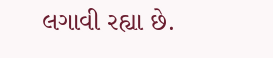લગાવી રહ્યા છે.